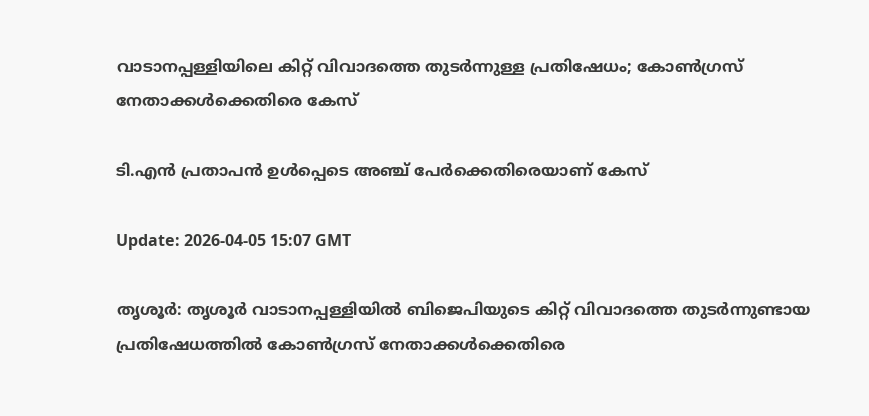വാടാനപ്പള്ളിയിലെ കിറ്റ് വിവാദത്തെ തുടര്‍ന്നുള്ള പ്രതിഷേധം; കോണ്‍ഗ്രസ് നേതാക്കള്‍ക്കെതിരെ കേസ്

ടി.എൻ പ്രതാപൻ ഉൾപ്പെടെ അഞ്ച് പേർക്കെതിരെയാണ് കേസ്

Update: 2026-04-05 15:07 GMT

തൃശൂര്‍: തൃശൂര്‍ വാടാനപ്പള്ളിയില്‍ ബിജെപിയുടെ കിറ്റ് വിവാദത്തെ തുടര്‍ന്നുണ്ടായ പ്രതിഷേധത്തില്‍ കോണ്‍ഗ്രസ് നേതാക്കള്‍ക്കെതിരെ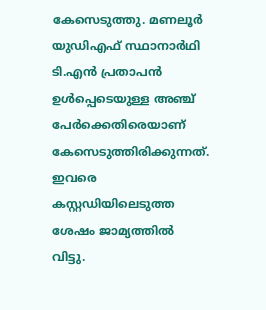കേസെടുത്തു. മണലൂര്‍ യുഡിഎഫ് സ്ഥാനാര്‍ഥി ടി.എന്‍ പ്രതാപന്‍ ഉള്‍പ്പെടെയുള്ള അഞ്ച് പേര്‍ക്കെതിരെയാണ് കേസെടുത്തിരിക്കുന്നത്. ഇവരെ കസ്റ്റഡിയിലെടുത്ത ശേഷം ജാമ്യത്തില്‍ വിട്ടു.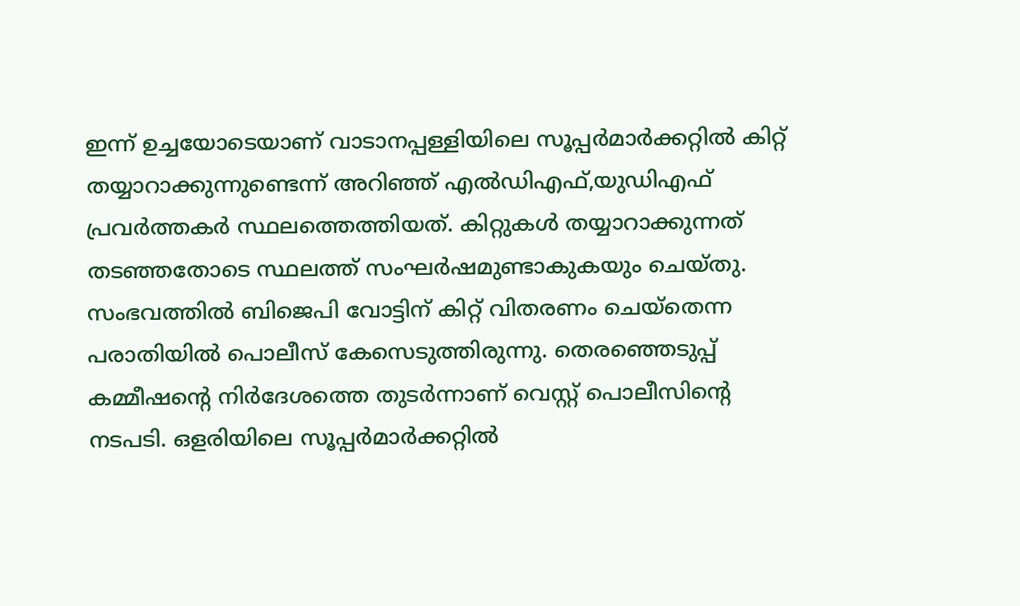ഇന്ന് ഉച്ചയോടെയാണ് വാടാനപ്പള്ളിയിലെ സൂപ്പര്‍മാര്‍ക്കറ്റില്‍ കിറ്റ് തയ്യാറാക്കുന്നുണ്ടെന്ന് അറിഞ്ഞ് എല്‍ഡിഎഫ്,യുഡിഎഫ് പ്രവര്‍ത്തകര്‍ സ്ഥലത്തെത്തിയത്. കിറ്റുകള്‍ തയ്യാറാക്കുന്നത് തടഞ്ഞതോടെ സ്ഥലത്ത് സംഘര്‍ഷമുണ്ടാകുകയും ചെയ്തു. സംഭവത്തില്‍ ബിജെപി വോട്ടിന് കിറ്റ് വിതരണം ചെയ്‌തെന്ന പരാതിയില്‍ പൊലീസ് കേസെടുത്തിരുന്നു. തെരഞ്ഞെടുപ്പ് കമ്മീഷന്റെ നിര്‍ദേശത്തെ തുടര്‍ന്നാണ് വെസ്റ്റ് പൊലീസിന്റെ നടപടി. ഒളരിയിലെ സൂപ്പര്‍മാര്‍ക്കറ്റില്‍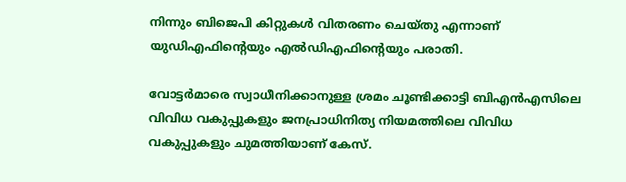നിന്നും ബിജെപി കിറ്റുകള്‍ വിതരണം ചെയ്തു എന്നാണ് യുഡിഎഫിന്റെയും എല്‍ഡിഎഫിന്റെയും പരാതി.

വോട്ടര്‍മാരെ സ്വാധീനിക്കാനുള്ള ശ്രമം ചൂണ്ടിക്കാട്ടി ബിഎന്‍എസിലെ വിവിധ വകുപ്പുകളും ജനപ്രാധിനിത്യ നിയമത്തിലെ വിവിധ വകുപ്പുകളും ചുമത്തിയാണ് കേസ്.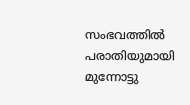സംഭവത്തില്‍ പരാതിയുമായി മുന്നോട്ടു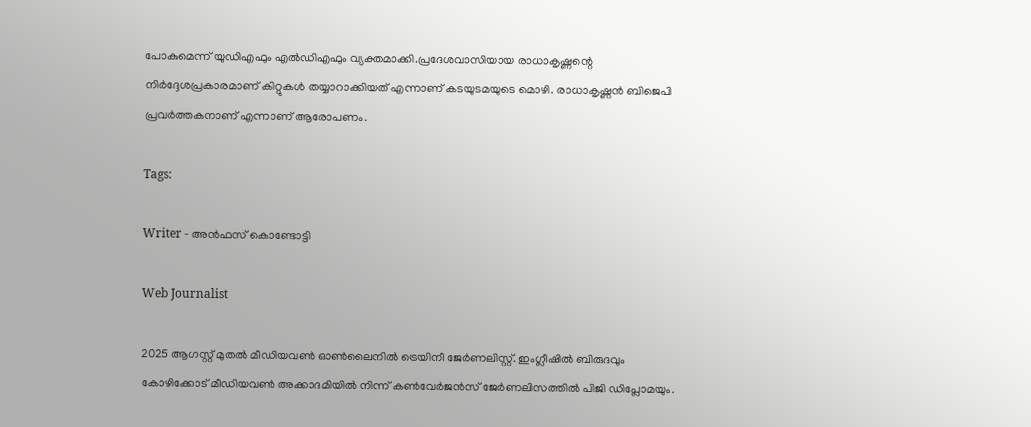പോകുമെന്ന് യുഡിഎഫും എല്‍ഡിഎഫും വ്യക്തമാക്കി.പ്രദേശവാസിയായ രാധാകൃഷ്ണന്റെ നിര്‍ദ്ദേശപ്രകാരമാണ് കിറ്റുകള്‍ തയ്യാറാക്കിയത് എന്നാണ് കടയുടമയുടെ മൊഴി. രാധാകൃഷ്ണന്‍ ബിജെപി പ്രവര്‍ത്തകനാണ് എന്നാണ് ആരോപണം.

Tags:

Writer - അൻഫസ് കൊണ്ടോട്ടി

Web Journalist

2025 ആഗസ്റ്റ് മുതൽ മീഡിയവൺ ഓൺലൈനിൽ ട്രെയിനീ ജേർണലിസ്റ്റ്. ഇംഗ്ലീഷിൽ ബിരുദവും കോഴിക്കോട് മീഡിയവൺ അക്കാദമിയിൽ നിന്ന് കൺവേർജൻസ് ജേർണലിസത്തിൽ പിജി ഡിപ്ലോമയും.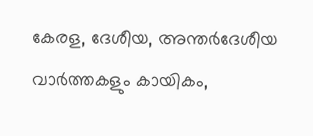കേരള, ദേശീയ, അന്തർദേശീയ വാർത്തകളും കായികം,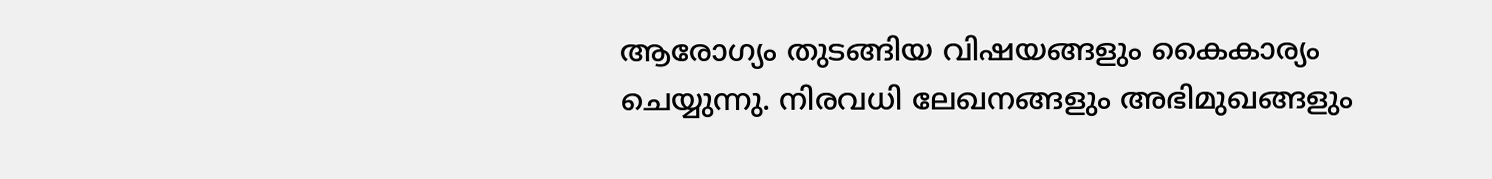ആരോഗ്യം തുടങ്ങിയ വിഷയങ്ങളും കൈകാര്യം ചെയ്യുന്നു. നിരവധി ലേഖനങ്ങളും അഭിമുഖങ്ങളും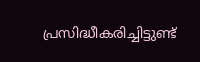പ്രസിദ്ധീകരിച്ചിട്ടുണ്ട്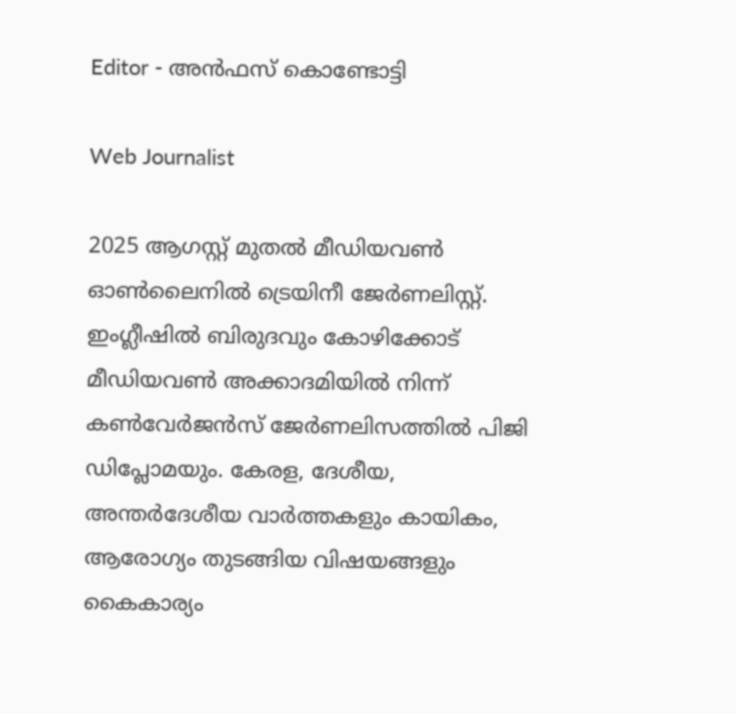Editor - അൻഫസ് കൊണ്ടോട്ടി

Web Journalist

2025 ആഗസ്റ്റ് മുതൽ മീഡിയവൺ ഓൺലൈനിൽ ട്രെയിനീ ജേർണലിസ്റ്റ്. ഇംഗ്ലീഷിൽ ബിരുദവും കോഴിക്കോട് മീഡിയവൺ അക്കാദമിയിൽ നിന്ന് കൺവേർജൻസ് ജേർണലിസത്തിൽ പിജി ഡിപ്ലോമയും. കേരള, ദേശീയ, അന്തർദേശീയ വാർത്തകളും കായികം, ആരോഗ്യം തുടങ്ങിയ വിഷയങ്ങളും കൈകാര്യം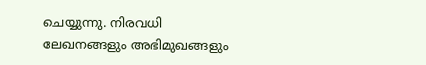ചെയ്യുന്നു. നിരവധി ലേഖനങ്ങളും അഭിമുഖങ്ങളും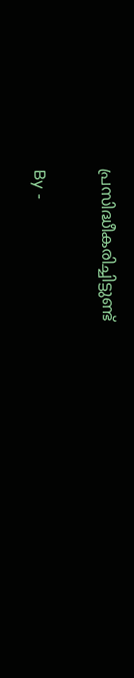പ്രസിദ്ധീകരിച്ചിട്ടുണ്ട്

By -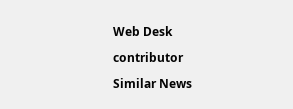Web Desk

contributor

Similar News